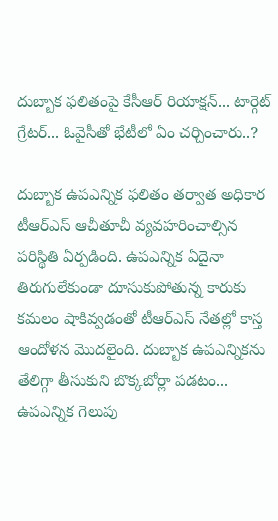దుబ్బాక ఫలితంపై కేసీఆర్ రియాక్షన్... టార్గెట్ గ్రేటర్... ఓవైసీతో భేటీలో ఏం చర్చించారు..?

దుబ్బాక ఉపఎన్నిక ఫలితం తర్వాత అధికార టీఆర్ఎస్ ఆచీతూచీ వ్యవహరించాల్సిన పరిస్థితి ఏర్పడింది. ఉపఎన్నిక ఏదైనా తిరుగులేకుండా దూసుకుపోతున్న కారుకు కమలం షాకివ్వడంతో టీఆర్ఎస్ నేతల్లో కాస్త ఆందోళన మొదలైంది. దుబ్బాక ఉపఎన్నికను తేలిగ్గా తీసుకుని బొక్కబోర్లా పడటం... ఉపఎన్నిక గెలుపు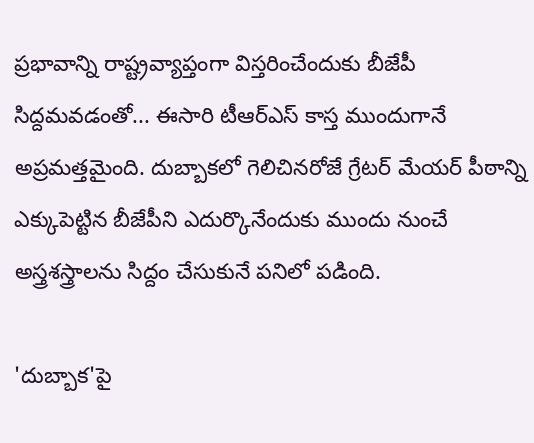ప్రభావాన్ని రాష్ట్రవ్యాప్తంగా విస్తరించేందుకు బీజేపీ సిద్దమవడంతో... ఈసారి టీఆర్ఎస్ కాస్త ముందుగానే అప్రమత్తమైంది. దుబ్బాకలో గెలిచినరోజే గ్రేటర్ మేయర్ పీఠాన్ని ఎక్కుపెట్టిన బీజేపీని ఎదుర్కొనేందుకు ముందు నుంచే అస్త్రశస్త్రాలను సిద్దం చేసుకునే పనిలో పడింది.

'దుబ్బాక'పై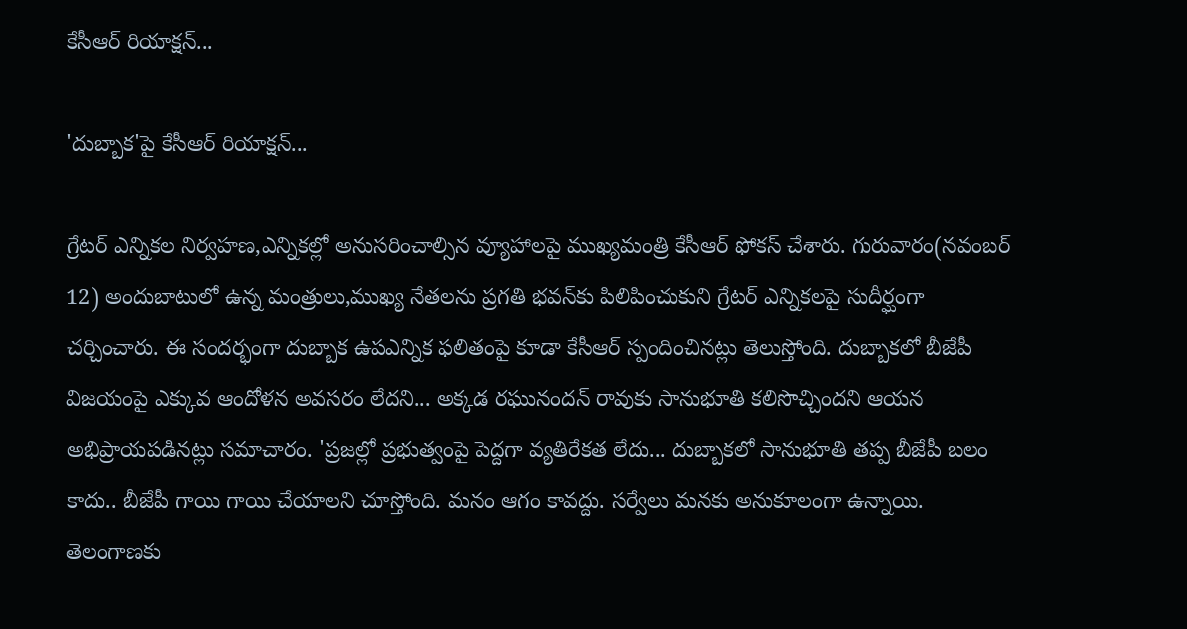కేసీఆర్ రియాక్షన్...

'దుబ్బాక'పై కేసీఆర్ రియాక్షన్...

గ్రేటర్ ఎన్నికల నిర్వహణ,ఎన్నికల్లో అనుసరించాల్సిన వ్యూహాలపై ముఖ్యమంత్రి కేసీఆర్ ఫోకస్ చేశారు. గురువారం(నవంబర్ 12) అందుబాటులో ఉన్న మంత్రులు,ముఖ్య నేతలను ప్రగతి భవన్‌కు పిలిపించుకుని గ్రేటర్ ఎన్నికలపై సుదీర్ఘంగా చర్చించారు. ఈ సందర్భంగా దుబ్బాక ఉపఎన్నిక ఫలితంపై కూడా కేసీఆర్ స్పందించినట్లు తెలుస్తోంది. దుబ్బాకలో బీజేపీ విజయంపై ఎక్కువ ఆందోళన అవసరం లేదని... అక్కడ రఘునందన్ రావుకు సానుభూతి కలిసొచ్చిందని ఆయన అభిప్రాయపడినట్లు సమాచారం. 'ప్రజల్లో ప్రభుత్వంపై పెద్దగా వ్యతిరేకత లేదు... దుబ్బాకలో సానుభూతి తప్ప బీజేపీ బలం కాదు.. బీజేపీ గాయి గాయి చేయాలని చూస్తోంది. మనం ఆగం కావద్దు. సర్వేలు మనకు అనుకూలంగా ఉన్నాయి. తెలంగాణకు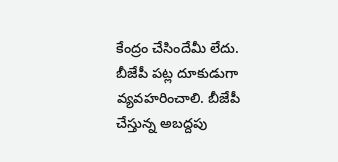కేంద్రం చేసిందేమీ లేదు. బీజేపీ పట్ల దూకుడుగా వ్యవహరించాలి. బీజేపీ చేస్తున్న అబద్దపు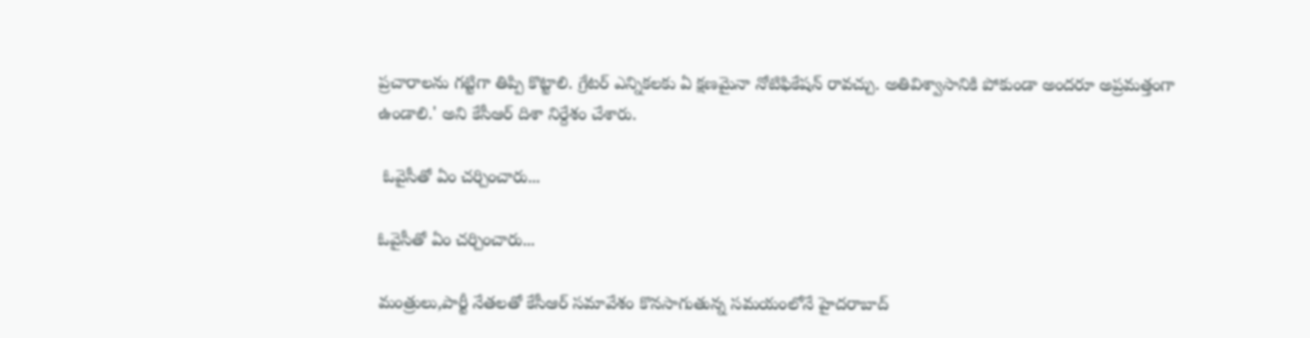ప్రచారాలను గట్టిగా తిప్పి కొట్టాలి. గ్రేటర్ ఎన్నికలకు ఏ క్షణమైనా నోటిఫికేషన్ రావచ్చు. అతివిశ్వాసానికి పోకుండా అందరూ అప్రమత్తంగా ఉండాలి.' అని కేసీఆర్ దిశా నిర్దేశం చేశారు.

 ఓవైసీతో ఏం చర్చించారు...

ఓవైసీతో ఏం చర్చించారు...

మంత్రులు,పార్టీ నేతలతో కేసీఆర్ సమావేశం కొనసాగుతున్న సమయంలోనే హైదరాబాద్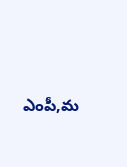ఎంపీ,మ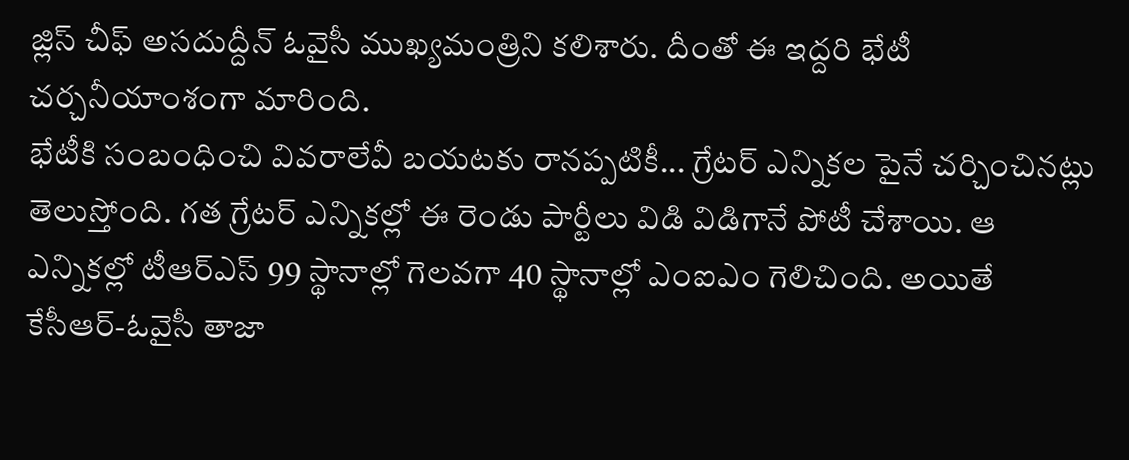జ్లిస్ చీఫ్ అసదుద్దీన్ ఓవైసీ ముఖ్యమంత్రిని కలిశారు. దీంతో ఈ ఇద్దరి భేటీ చర్చనీయాంశంగా మారింది.
భేటీకి సంబంధించి వివరాలేవీ బయటకు రానప్పటికీ... గ్రేటర్ ఎన్నికల పైనే చర్చించినట్లు తెలుస్తోంది. గత గ్రేటర్ ఎన్నికల్లో ఈ రెండు పార్టీలు విడి విడిగానే పోటీ చేశాయి. ఆ ఎన్నికల్లో టీఆర్ఎస్ 99 స్థానాల్లో గెలవగా 40 స్థానాల్లో ఎంఐఎం గెలిచింది. అయితే కేసీఆర్-ఓవైసీ తాజా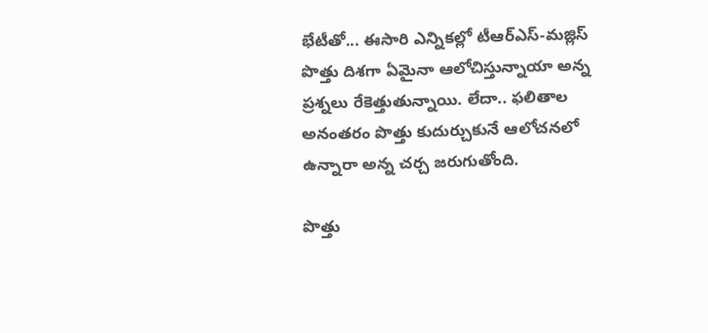భేటీతో... ఈసారి ఎన్నికల్లో టీఆర్ఎస్-మజ్లిస్ పొత్తు దిశగా ఏమైనా ఆలోచిస్తున్నాయా అన్న ప్రశ్నలు రేకెత్తుతున్నాయి. లేదా.. ఫలితాల అనంతరం పొత్తు కుదుర్చుకునే ఆలోచనలో ఉన్నారా అన్న చర్చ జరుగుతోంది.

పొత్తు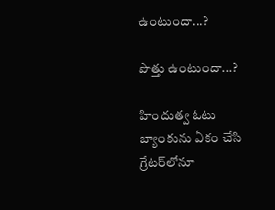ఉంటుందా...?

పొత్తు ఉంటుందా...?

హిందుత్వ ఓటు బ్యాంకును ఏకం చేసి గ్రేటర్‌లోనూ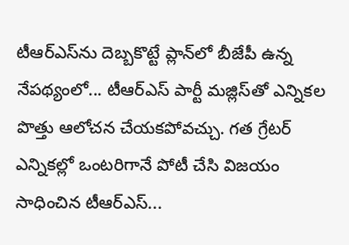టీఆర్ఎస్‌ను దెబ్బకొట్టే ప్లాన్‌లో బీజేపీ ఉన్న నేపథ్యంలో... టీఆర్ఎస్‌ పార్టీ మజ్లిస్‌తో ఎన్నికల పొత్తు ఆలోచన చేయకపోవచ్చు. గత గ్రేటర్ ఎన్నికల్లో ఒంటరిగానే పోటీ చేసి విజయం సాధించిన టీఆర్ఎస్...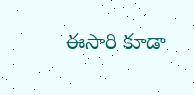ఈసారి కూడా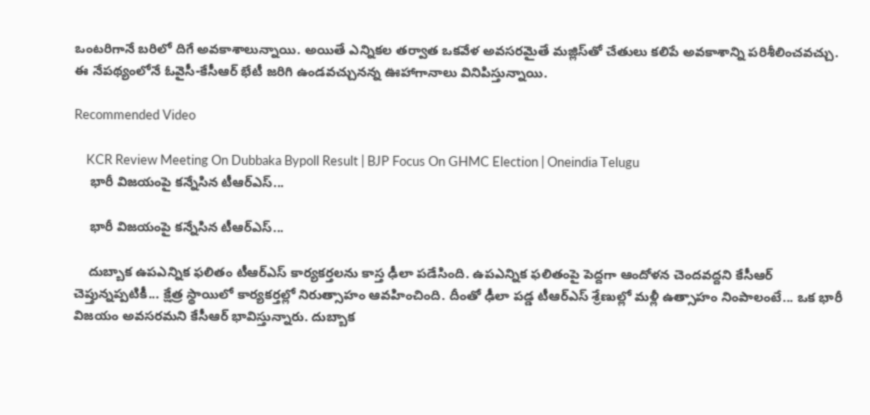ఒంటరిగానే బరిలో దిగే అవకాశాలున్నాయి. అయితే ఎన్నికల తర్వాత ఒకవేళ అవసరమైతే మజ్లిస్‌తో చేతులు కలిపే అవకాశాన్ని పరిశీలించవచ్చు. ఈ నేపథ్యంలోనే ఓవైసీ-కేసీఆర్ భేటీ జరిగి ఉండవచ్చునన్న ఊహాగానాలు వినిపిస్తున్నాయి.

Recommended Video

    KCR Review Meeting On Dubbaka Bypoll Result | BJP Focus On GHMC Election | Oneindia Telugu
    భారీ విజయంపై కన్నేసిన టీఆర్ఎస్...

    భారీ విజయంపై కన్నేసిన టీఆర్ఎస్...

    దుబ్బాక ఉపఎన్నిక ఫలితం టీఆర్ఎస్ కార్యకర్తలను కాస్త ఢీలా పడేసింది. ఉపఎన్నిక ఫలితంపై పెద్దగా ఆందోళన చెందవద్దని కేసీఆర్ చెప్తున్నప్పటికీ... క్షేత్ర స్థాయిలో కార్యకర్తల్లో నిరుత్సాహం ఆవహించింది. దీంతో ఢీలా పడ్డ టీఆర్ఎస్ శ్రేణుల్లో మళ్లీ ఉత్సాహం నింపాలంటే... ఒక భారీ విజయం అవసరమని కేసీఆర్ భావిస్తున్నారు. దుబ్బాక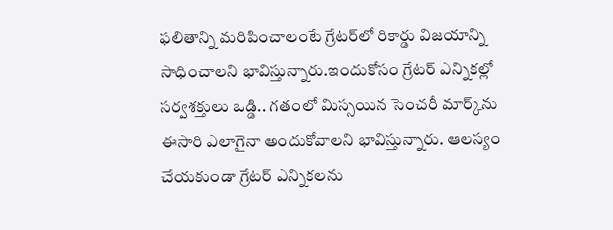ఫలితాన్ని మరిపించాలంటే గ్రేటర్‌లో రికార్డు విజయాన్ని సాధించాలని భావిస్తున్నారు.ఇందుకోసం గ్రేటర్ ఎన్నికల్లో సర్వశక్తులు ఒడ్డి.. గతంలో మిస్సయిన సెంచరీ మార్క్‌ను ఈసారి ఎలాగైనా అందుకోవాలని భావిస్తున్నారు. ఆలస్యం చేయకుండా గ్రేటర్ ఎన్నికలను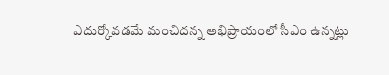ఎదుర్కోవడమే మంచిదన్న అభిప్రాయంలో సీఎం ఉన్నట్లు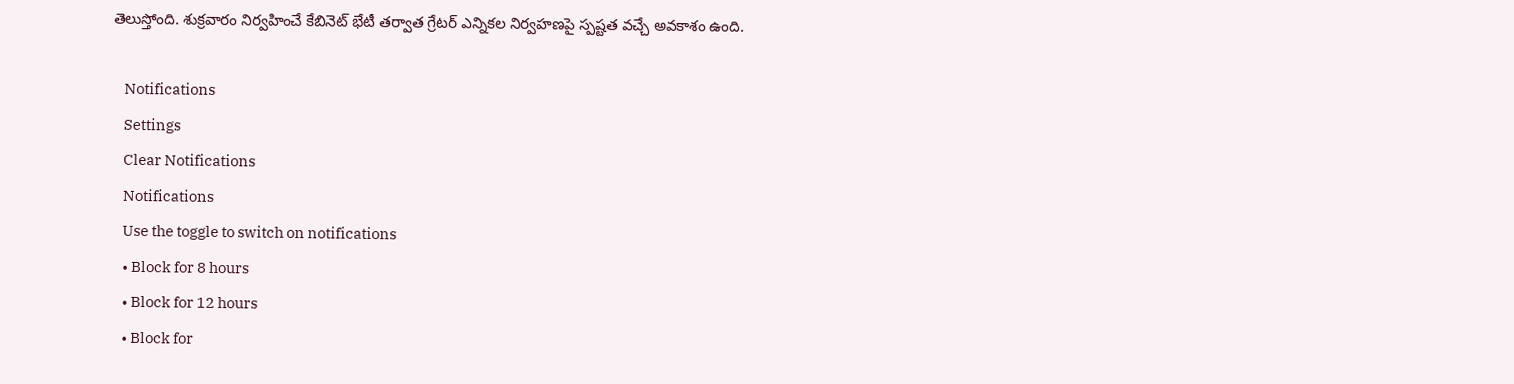తెలుస్తోంది. శుక్రవారం నిర్వహించే కేబినెట్‌ భేటీ తర్వాత గ్రేటర్ ఎన్నికల నిర్వహణపై స్పష్టత వచ్చే అవకాశం ఉంది.

    Notifications
    Settings
    Clear Notifications
    Notifications
    Use the toggle to switch on notifications
    • Block for 8 hours
    • Block for 12 hours
    • Block for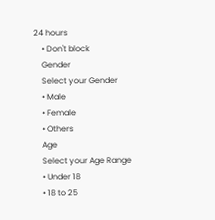24 hours
    • Don't block
    Gender
    Select your Gender
    • Male
    • Female
    • Others
    Age
    Select your Age Range
    • Under 18
    • 18 to 25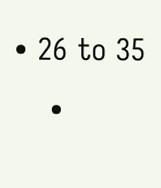• 26 to 35
    •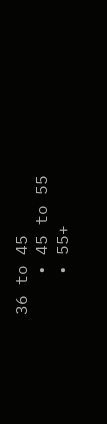36 to 45
    • 45 to 55
    • 55+